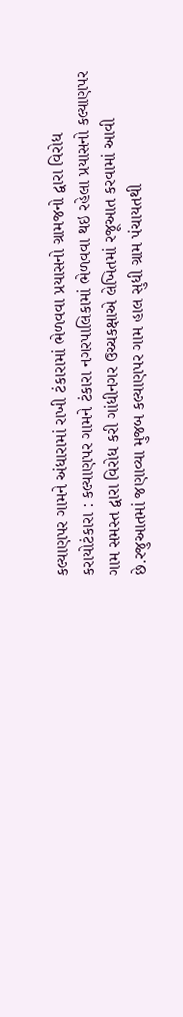કલ્યાણપર ગામને અંધારામાં રાખી ટંકારામાં ભેળવવા પ્રયાસનો ગ્રામજનો દ્વારા વિરોધ કરાયોટંકારા : કલ્યાણપર ગામને ટંકારા નગરપાલિકામાં ભેળવવા થઇ રહેલા પ્રયાસનો કલ્યાણપર ગામ સમસ્ત દ્વારા વિરોધ કરી ગાંધીનગર ઉચ્ચકક્ષાએ લેખિતમાં રજૂઆત કરવામાં આવી છે.રજુઆતમાં જણાવ્યા મુજબ કલ્યાણપર ગામ હાલ સુધી ગ્રામ પંચાયતથી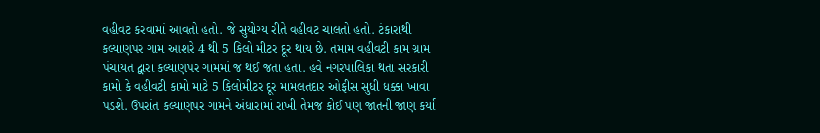વહીવટ કરવામાં આવતો હતો. જે સુયોગ્ય રીતે વહીવટ ચાલતો હતો. ટંકારાથી કલ્યાણપર ગામ આશરે 4 થી 5 કિલો મીટર દૂર થાય છે. તમામ વહીવટી કામ ગ્રામ પંચાયત દ્વારા કલ્યાણપર ગામમાં જ થઈ જતા હતા. હવે નગરપાલિકા થતા સરકારી કામો કે વહીવટી કામો માટે 5 કિલોમીટર દૂર મામલતદાર ઓફીસ સુધી ધક્કા ખાવા પડશે. ઉપરાંત કલ્યાણપર ગામને અંધારામાં રાખી તેમજ કોઈ પણ જાતની જાણ કર્યા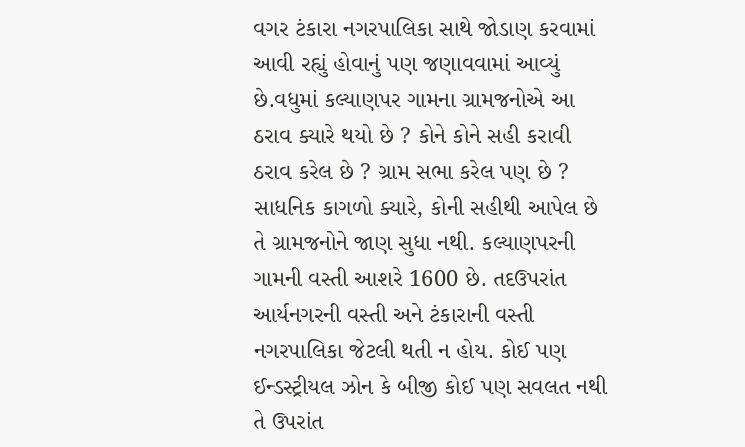વગર ટંકારા નગરપાલિકા સાથે જોડાણ કરવામાં આવી રહ્યું હોવાનું પણ જણાવવામાં આવ્યું છે.વધુમાં કલ્યાણપર ગામના ગ્રામજનોએ આ ઠરાવ ક્યારે થયો છે ? કોને કોને સહી કરાવી ઠરાવ કરેલ છે ? ગ્રામ સભા કરેલ પણ છે ? સાધનિક કાગળો ક્યારે, કોની સહીથી આપેલ છે તે ગ્રામજનોને જાણ સુધા નથી. કલ્યાણપરની ગામની વસ્તી આશરે 1600 છે. તદઉપરાંત આર્યનગરની વસ્તી અને ટંકારાની વસ્તી નગરપાલિકા જેટલી થતી ન હોય. કોઈ પણ ઈન્ડસ્ટ્રીયલ ઝોન કે બીજી કોઈ પણ સવલત નથી તે ઉપરાંત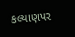કલ્યાણપર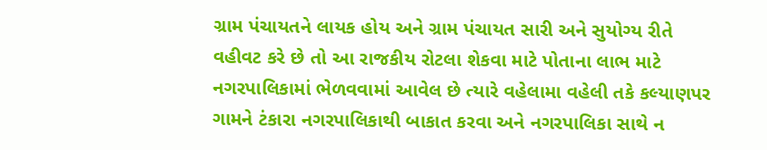ગ્રામ પંચાયતને લાયક હોય અને ગ્રામ પંચાયત સારી અને સુયોગ્ય રીતે વહીવટ કરે છે તો આ રાજકીય રોટલા શેકવા માટે પોતાના લાભ માટે નગરપાલિકામાં ભેળવવામાં આવેલ છે ત્યારે વહેલામા વહેલી તકે કલ્યાણપર ગામને ટંકારા નગરપાલિકાથી બાકાત કરવા અને નગરપાલિકા સાથે ન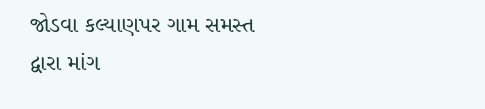જોડવા કલ્યાણપર ગામ સમસ્ત દ્વારા માંગ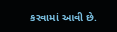કરવામાં આવી છે.